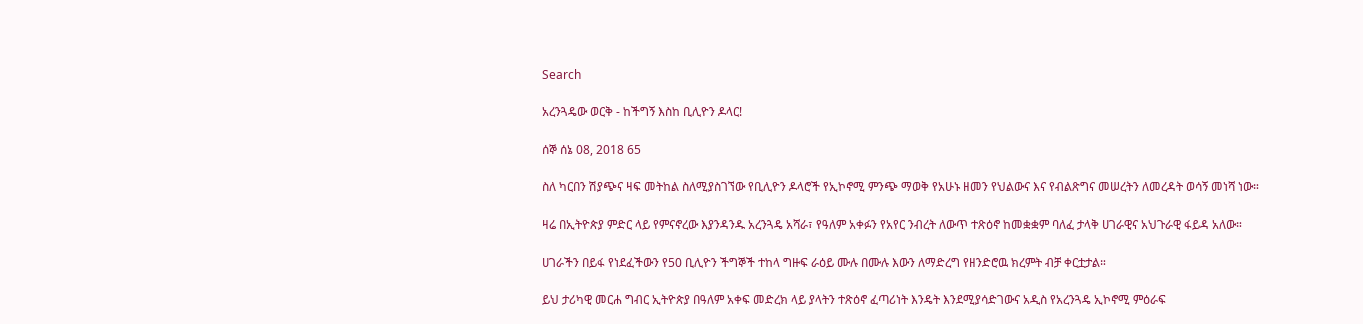Search

አረንጓዴው ወርቅ - ከችግኝ እስከ ቢሊዮን ዶላር!

ሰኞ ሰኔ 08, 2018 65

ስለ ካርበን ሽያጭና ዛፍ መትከል ስለሚያስገኘው የቢሊዮን ዶላሮች የኢኮኖሚ ምንጭ ማወቅ የአሁኑ ዘመን የህልውና እና የብልጽግና መሠረትን ለመረዳት ወሳኝ መነሻ ነው።

ዛሬ በኢትዮጵያ ምድር ላይ የምናኖረው እያንዳንዱ አረንጓዴ አሻራ፣ የዓለም አቀፉን የአየር ንብረት ለውጥ ተጽዕኖ ከመቋቋም ባለፈ ታላቅ ሀገራዊና አህጉራዊ ፋይዳ አለው።

ሀገራችን በይፋ የነደፈችውን የ50 ቢሊዮን ችግኞች ተከላ ግዙፍ ራዕይ ሙሉ በሙሉ እውን ለማድረግ የዘንድሮዉ ክረምት ብቻ ቀርቷታል።

ይህ ታሪካዊ መርሐ ግብር ኢትዮጵያ በዓለም አቀፍ መድረክ ላይ ያላትን ተጽዕኖ ፈጣሪነት እንዴት እንደሚያሳድገውና አዲስ የአረንጓዴ ኢኮኖሚ ምዕራፍ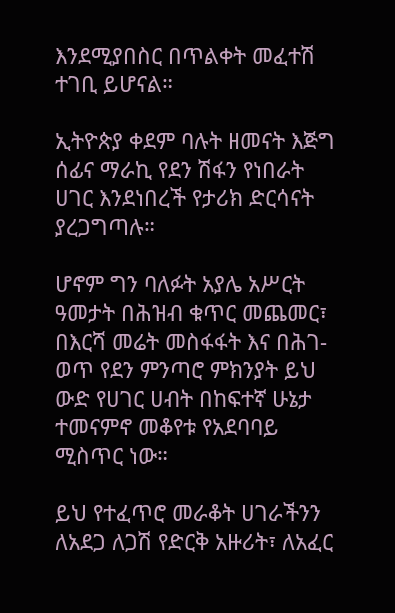እንደሚያበስር በጥልቀት መፈተሽ ተገቢ ይሆናል።

ኢትዮጵያ ቀደም ባሉት ዘመናት እጅግ ሰፊና ማራኪ የደን ሽፋን የነበራት ሀገር እንደነበረች የታሪክ ድርሳናት ያረጋግጣሉ።

ሆኖም ግን ባለፉት አያሌ አሥርት ዓመታት በሕዝብ ቁጥር መጨመር፣ በእርሻ መሬት መስፋፋት እና በሕገ-ወጥ የደን ምንጣሮ ምክንያት ይህ ውድ የሀገር ሀብት በከፍተኛ ሁኔታ ተመናምኖ መቆየቱ የአደባባይ ሚስጥር ነው።

ይህ የተፈጥሮ መራቆት ሀገራችንን ለአደጋ ለጋሽ የድርቅ አዙሪት፣ ለአፈር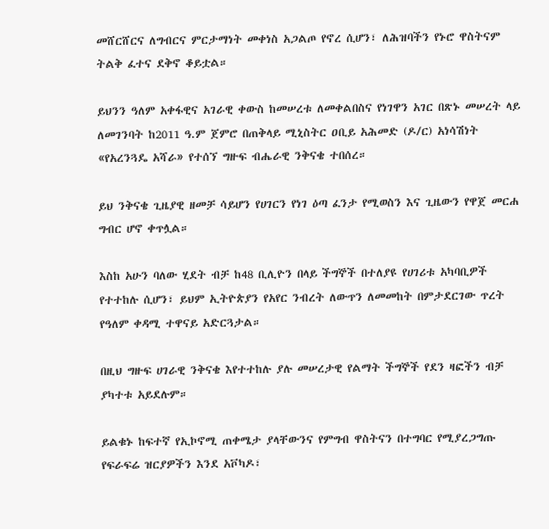መሸርሸርና ለግብርና ምርታማነት መቀነስ አጋልጦ የኖረ ሲሆን፣ ለሕዝባችን የኑሮ ዋስትናም ትልቅ ፈተና ደቅኖ ቆይቷል።

ይህንን ዓለም አቀፋዊና አገራዊ ቀውስ ከመሠረቱ ለመቀልበስና የነገዋን አገር በጽኑ መሠረት ላይ ለመገንባት ከ2011 ዓ.ም ጀምሮ በጠቅላይ ሚኒስትር ዐቢይ አሕመድ (ዶ/ር) አነሳሽነት «የአረንጓዴ አሻራ» የተሰኘ ግዙፍ ብሔራዊ ንቅናቄ ተበሰረ።

ይህ ንቅናቄ ጊዜያዊ ዘመቻ ሳይሆን የሀገርን የነገ ዕጣ ፈንታ የሚወስን እና ጊዜውን የዋጀ መርሐ ግብር ሆኖ ቀጥሏል።

እስከ አሁን ባለው ሂደት ብቻ ከ48 ቢሊዮን በላይ ችግኞች በተለያዩ የሀገሪቱ አካባቢዎች የተተከሉ ሲሆን፣ ይህም ኢትዮጵያን የአየር ንብረት ለውጥን ለመመከት በምታደርገው ጥረት የዓለም ቀዳሚ ተዋናይ አድርጓታል።

በዚህ ግዙፍ ሀገራዊ ንቅናቄ እየተተከሉ ያሉ መሠረታዊ የልማት ችግኞች የደን ዛፎችን ብቻ ያካተቱ አይደሉም።

ይልቁኑ ከፍተኛ የኢኮኖሚ ጠቀሜታ ያላቸውንና የምግብ ዋስትናን በተግባር የሚያረጋግጡ የፍራፍሬ ዝርያዎችን እንደ አቮካዶ፣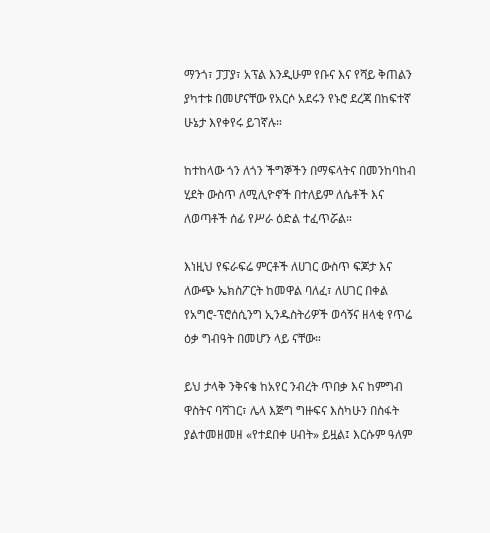ማንጎ፣ ፓፓያ፣ አፕል እንዲሁም የቡና እና የሻይ ቅጠልን ያካተቱ በመሆናቸው የአርሶ አደሩን የኑሮ ደረጃ በከፍተኛ ሁኔታ እየቀየሩ ይገኛሉ።

ከተከላው ጎን ለጎን ችግኞችን በማፍላትና በመንከባከብ ሂደት ውስጥ ለሚሊዮኖች በተለይም ለሴቶች እና ለወጣቶች ሰፊ የሥራ ዕድል ተፈጥሯል።

እነዚህ የፍራፍሬ ምርቶች ለሀገር ውስጥ ፍጆታ እና ለውጭ ኤክስፖርት ከመዋል ባለፈ፣ ለሀገር በቀል የአግሮ-ፕሮሰሲንግ ኢንዱስትሪዎች ወሳኝና ዘላቂ የጥሬ ዕቃ ግብዓት በመሆን ላይ ናቸው።

ይህ ታላቅ ንቅናቄ ከአየር ንብረት ጥበቃ እና ከምግብ ዋስትና ባሻገር፣ ሌላ እጅግ ግዙፍና እስካሁን በስፋት ያልተመዘመዘ «የተደበቀ ሀብት» ይዟል፤ እርሱም ዓለም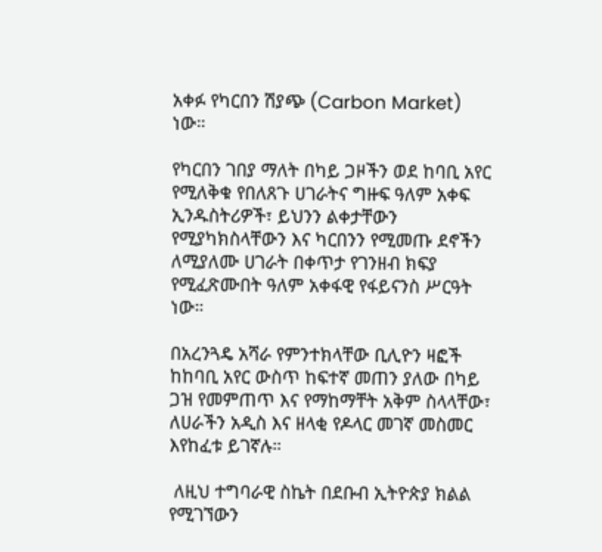አቀፉ የካርበን ሽያጭ (Carbon Market) ነው።

የካርበን ገበያ ማለት በካይ ጋዞችን ወደ ከባቢ አየር የሚለቅቁ የበለጸጉ ሀገራትና ግዙፍ ዓለም አቀፍ ኢንዱስትሪዎች፣ ይህንን ልቀታቸውን የሚያካክስላቸውን እና ካርበንን የሚመጡ ደኖችን ለሚያለሙ ሀገራት በቀጥታ የገንዘብ ክፍያ የሚፈጽሙበት ዓለም አቀፋዊ የፋይናንስ ሥርዓት ነው።

በአረንጓዴ አሻራ የምንተክላቸው ቢሊዮን ዛፎች ከከባቢ አየር ውስጥ ከፍተኛ መጠን ያለው በካይ ጋዝ የመምጠጥ እና የማከማቸት አቅም ስላላቸው፣ ለሀራችን አዲስ እና ዘላቂ የዶላር መገኛ መስመር እየከፈቱ ይገኛሉ።

 ለዚህ ተግባራዊ ስኬት በደቡብ ኢትዮጵያ ክልል የሚገኘውን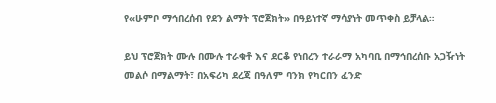የ«ሁምቦ ማኅበረሰብ የደን ልማት ፕሮጀክት» በዓይነተኛ ማሳያነት መጥቀስ ይቻላል።

ይህ ፕሮጀክት ሙሉ በሙሉ ተራቁቶ እና ደርቆ የነበረን ተራራማ አካባቢ በማኅበረሰቡ አጋዥነት መልሶ በማልማት፣ በአፍሪካ ደረጃ በዓለም ባንክ የካርበን ፈንድ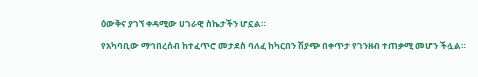ዕውቅና ያገኘ ቀዳሚው ሀገራዊ ስኬታችን ሆኗል።

የአካባቢው ማኅበረሰብ ከተፈጥሮ መታደስ ባለፈ ከካርበን ሽያጭ በቀጥታ የገንዘብ ተጠቃሚ መሆን ችሏል።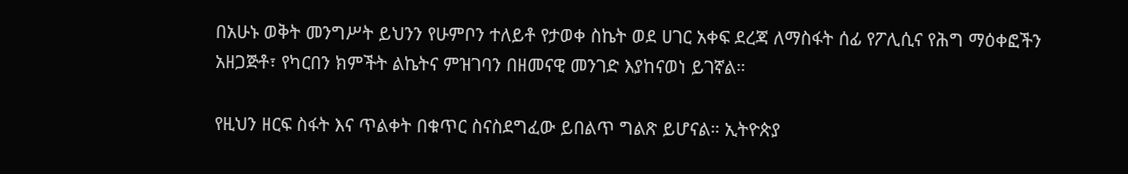በአሁኑ ወቅት መንግሥት ይህንን የሁምቦን ተለይቶ የታወቀ ስኬት ወደ ሀገር አቀፍ ደረጃ ለማስፋት ሰፊ የፖሊሲና የሕግ ማዕቀፎችን አዘጋጅቶ፣ የካርበን ክምችት ልኬትና ምዝገባን በዘመናዊ መንገድ እያከናወነ ይገኛል።

የዚህን ዘርፍ ስፋት እና ጥልቀት በቁጥር ስናስደግፈው ይበልጥ ግልጽ ይሆናል። ኢትዮጵያ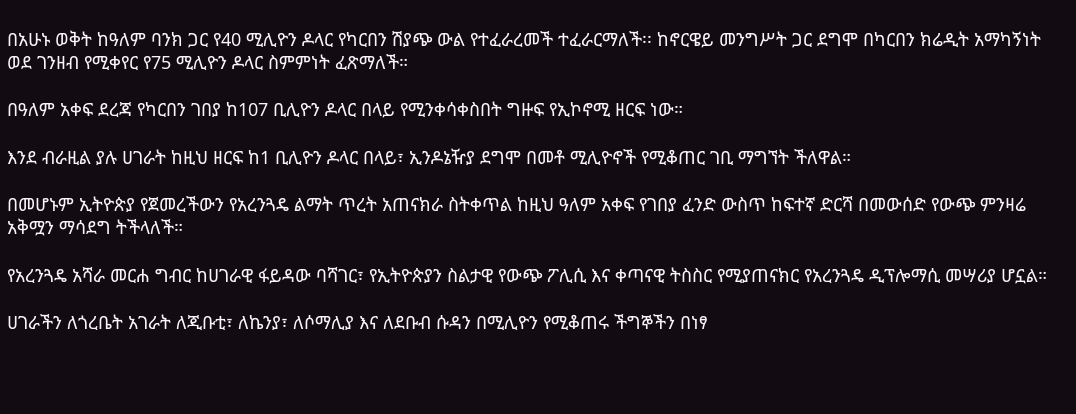በአሁኑ ወቅት ከዓለም ባንክ ጋር የ40 ሚሊዮን ዶላር የካርበን ሽያጭ ውል የተፈራረመች ተፈራርማለች፡፡ ከኖርዌይ መንግሥት ጋር ደግሞ በካርበን ክሬዲት አማካኝነት ወደ ገንዘብ የሚቀየር የ75 ሚሊዮን ዶላር ስምምነት ፈጽማለች።

በዓለም አቀፍ ደረጃ የካርበን ገበያ ከ107 ቢሊዮን ዶላር በላይ የሚንቀሳቀስበት ግዙፍ የኢኮኖሚ ዘርፍ ነው።

እንደ ብራዚል ያሉ ሀገራት ከዚህ ዘርፍ ከ1 ቢሊዮን ዶላር በላይ፣ ኢንዶኔዥያ ደግሞ በመቶ ሚሊዮኖች የሚቆጠር ገቢ ማግኘት ችለዋል።

በመሆኑም ኢትዮጵያ የጀመረችውን የአረንጓዴ ልማት ጥረት አጠናክራ ስትቀጥል ከዚህ ዓለም አቀፍ የገበያ ፈንድ ውስጥ ከፍተኛ ድርሻ በመውሰድ የውጭ ምንዛሬ አቅሟን ማሳደግ ትችላለች።

የአረንጓዴ አሻራ መርሐ ግብር ከሀገራዊ ፋይዳው ባሻገር፣ የኢትዮጵያን ስልታዊ የውጭ ፖሊሲ እና ቀጣናዊ ትስስር የሚያጠናክር የአረንጓዴ ዲፕሎማሲ መሣሪያ ሆኗል።

ሀገራችን ለጎረቤት አገራት ለጂቡቲ፣ ለኬንያ፣ ለሶማሊያ እና ለደቡብ ሱዳን በሚሊዮን የሚቆጠሩ ችግኞችን በነፃ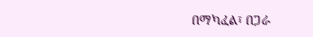በማካፈል፣ በጋራ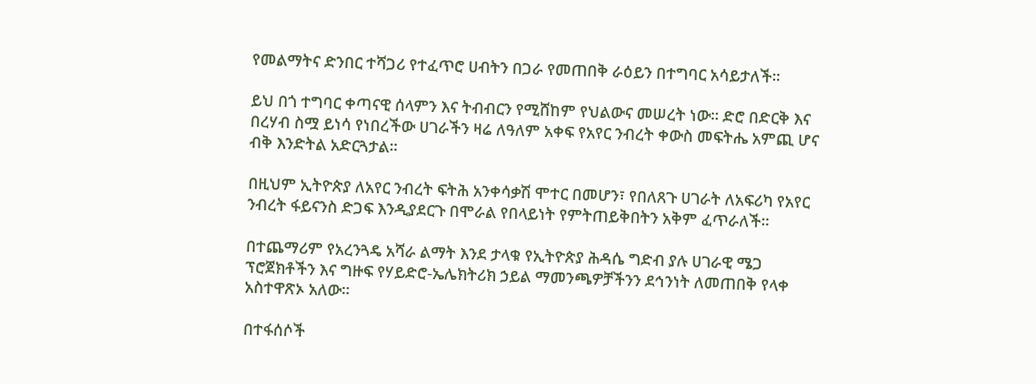የመልማትና ድንበር ተሻጋሪ የተፈጥሮ ሀብትን በጋራ የመጠበቅ ራዕይን በተግባር አሳይታለች።

ይህ በጎ ተግባር ቀጣናዊ ሰላምን እና ትብብርን የሚሸከም የህልውና መሠረት ነው። ድሮ በድርቅ እና በረሃብ ስሟ ይነሳ የነበረችው ሀገራችን ዛሬ ለዓለም አቀፍ የአየር ንብረት ቀውስ መፍትሔ አምጪ ሆና ብቅ እንድትል አድርጓታል።

በዚህም ኢትዮጵያ ለአየር ንብረት ፍትሕ አንቀሳቃሽ ሞተር በመሆን፣ የበለጸጉ ሀገራት ለአፍሪካ የአየር ንብረት ፋይናንስ ድጋፍ እንዲያደርጉ በሞራል የበላይነት የምትጠይቅበትን አቅም ፈጥራለች።

በተጨማሪም የአረንጓዴ አሻራ ልማት እንደ ታላቁ የኢትዮጵያ ሕዳሴ ግድብ ያሉ ሀገራዊ ሜጋ ፕሮጀክቶችን እና ግዙፍ የሃይድሮ-ኤሌክትሪክ ኃይል ማመንጫዎቻችንን ደኅንነት ለመጠበቅ የላቀ አስተዋጽኦ አለው።

በተፋሰሶች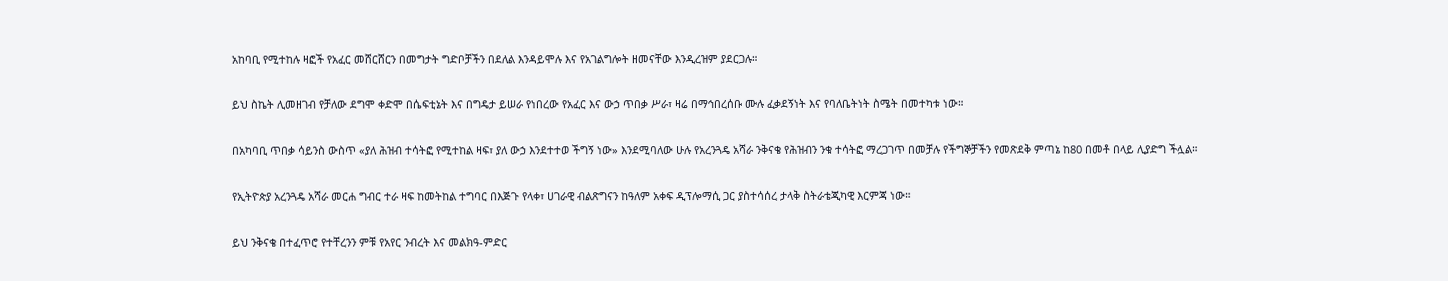አከባቢ የሚተከሉ ዛፎች የአፈር መሸርሸርን በመግታት ግድቦቻችን በደለል እንዳይሞሉ እና የአገልግሎት ዘመናቸው እንዲረዝም ያደርጋሉ።

ይህ ስኬት ሊመዘገብ የቻለው ደግሞ ቀድሞ በሴፍቲኔት እና በግዴታ ይሠራ የነበረው የአፈር እና ውኃ ጥበቃ ሥራ፣ ዛሬ በማኅበረሰቡ ሙሉ ፈቃደኝነት እና የባለቤትነት ስሜት በመተካቱ ነው።

በአካባቢ ጥበቃ ሳይንስ ውስጥ «ያለ ሕዝብ ተሳትፎ የሚተከል ዛፍ፣ ያለ ውኃ እንደተተወ ችግኝ ነው» እንደሚባለው ሁሉ የአረንጓዴ አሻራ ንቅናቄ የሕዝብን ንቁ ተሳትፎ ማረጋገጥ በመቻሉ የችግኞቻችን የመጽደቅ ምጣኔ ከ80 በመቶ በላይ ሊያድግ ችሏል።

የኢትዮጵያ አረንጓዴ አሻራ መርሐ ግብር ተራ ዛፍ ከመትከል ተግባር በእጅጉ የላቀ፣ ሀገራዊ ብልጽግናን ከዓለም አቀፍ ዲፕሎማሲ ጋር ያስተሳሰረ ታላቅ ስትራቴጂካዊ እርምጃ ነው።

ይህ ንቅናቄ በተፈጥሮ የተቸረንን ምቹ የአየር ንብረት እና መልክዓ-ምድር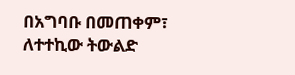በአግባቡ በመጠቀም፣ ለተተኪው ትውልድ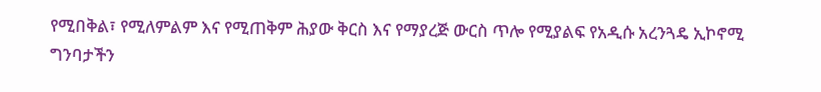የሚበቅል፣ የሚለምልም እና የሚጠቅም ሕያው ቅርስ እና የማያረጅ ውርስ ጥሎ የሚያልፍ የአዲሱ አረንጓዴ ኢኮኖሚ ግንባታችን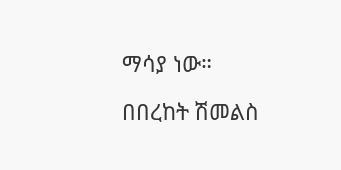ማሳያ ነው።

በበረከት ሽመልስ